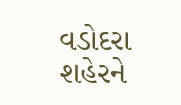વડોદરા શહેરને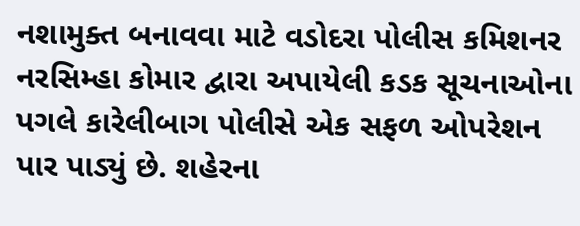નશામુક્ત બનાવવા માટે વડોદરા પોલીસ કમિશનર નરસિમ્હા કોમાર દ્વારા અપાયેલી કડક સૂચનાઓના પગલે કારેલીબાગ પોલીસે એક સફળ ઓપરેશન પાર પાડ્યું છે. શહેરના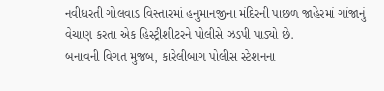નવીધરતી ગોલવાડ વિસ્તારમાં હનુમાનજીના મંદિરની પાછળ જાહેરમાં ગાંજાનું વેચાણ કરતા એક હિસ્ટ્રીશીટરને પોલીસે ઝડપી પાડ્યો છે.
બનાવની વિગત મુજબ, કારેલીબાગ પોલીસ સ્ટેશનના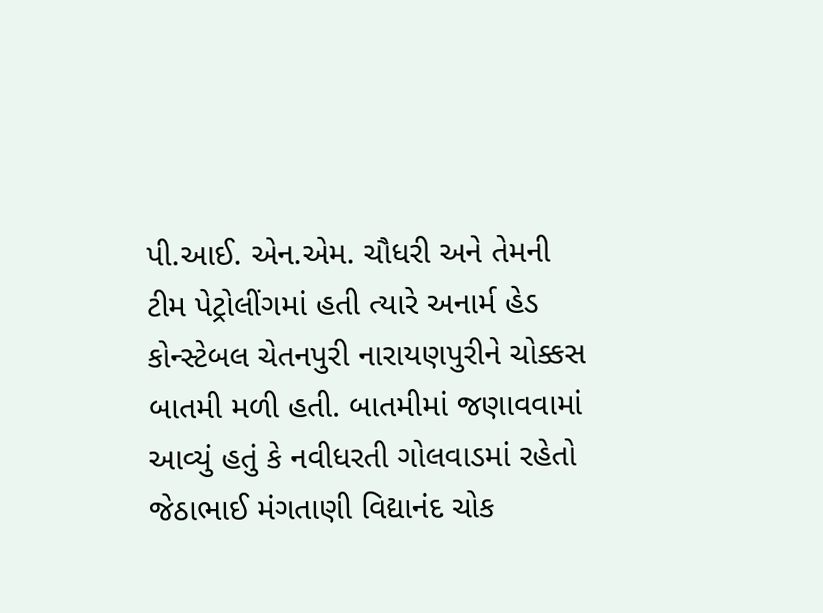પી.આઈ. એન.એમ. ચૌધરી અને તેમની ટીમ પેટ્રોલીંગમાં હતી ત્યારે અનાર્મ હેડ કોન્સ્ટેબલ ચેતનપુરી નારાયણપુરીને ચોક્કસ બાતમી મળી હતી. બાતમીમાં જણાવવામાં આવ્યું હતું કે નવીધરતી ગોલવાડમાં રહેતો જેઠાભાઈ મંગતાણી વિદ્યાનંદ ચોક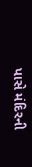પાસે મંદિરની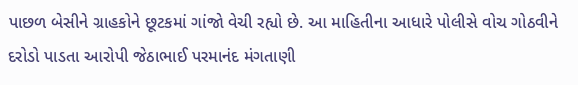પાછળ બેસીને ગ્રાહકોને છૂટકમાં ગાંજો વેચી રહ્યો છે. આ માહિતીના આધારે પોલીસે વોચ ગોઠવીને દરોડો પાડતા આરોપી જેઠાભાઈ પરમાનંદ મંગતાણી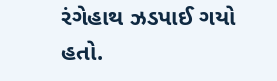રંગેહાથ ઝડપાઈ ગયો હતો.